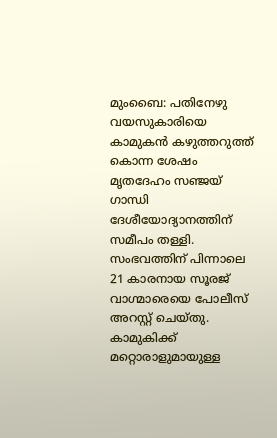മുംബൈ: പതിനേഴു വയസുകാരിയെ കാമുകൻ കഴുത്തറുത്ത് കൊന്ന ശേഷം മൃതദേഹം സഞ്ജയ് ഗാന്ധി ദേശീയോദ്യാനത്തിന് സമീപം തള്ളി. സംഭവത്തിന് പിന്നാലെ 21 കാരനായ സൂരജ് വാഗ്മാരെയെ പോലീസ് അറസ്റ്റ് ചെയ്തു.
കാമുകിക്ക് മറ്റൊരാളുമായുള്ള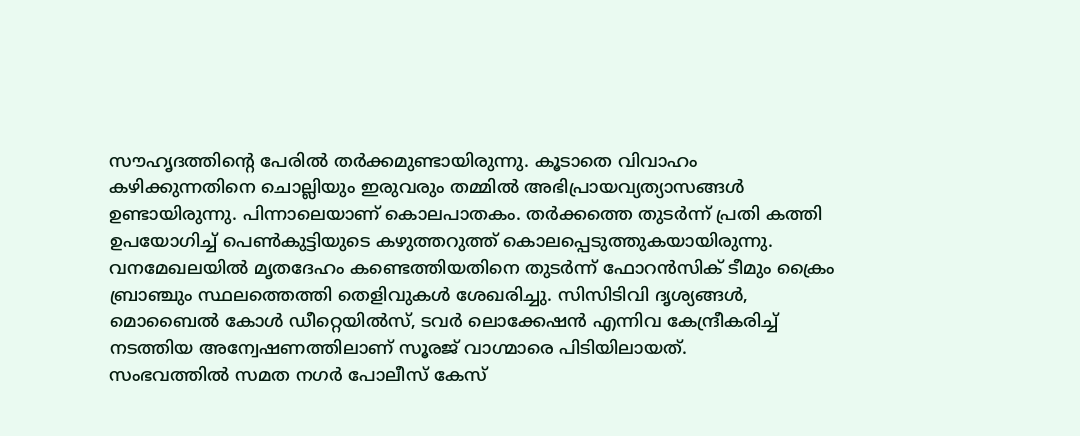സൗഹൃദത്തിന്റെ പേരിൽ തർക്കമുണ്ടായിരുന്നു. കൂടാതെ വിവാഹം കഴിക്കുന്നതിനെ ചൊല്ലിയും ഇരുവരും തമ്മിൽ അഭിപ്രായവ്യത്യാസങ്ങൾ ഉണ്ടായിരുന്നു. പിന്നാലെയാണ് കൊലപാതകം. തർക്കത്തെ തുടർന്ന് പ്രതി കത്തി ഉപയോഗിച്ച് പെൺകുട്ടിയുടെ കഴുത്തറുത്ത് കൊലപ്പെടുത്തുകയായിരുന്നു.
വനമേഖലയിൽ മൃതദേഹം കണ്ടെത്തിയതിനെ തുടർന്ന് ഫോറൻസിക് ടീമും ക്രൈം ബ്രാഞ്ചും സ്ഥലത്തെത്തി തെളിവുകൾ ശേഖരിച്ചു. സിസിടിവി ദൃശ്യങ്ങൾ, മൊബൈൽ കോൾ ഡീറ്റെയിൽസ്, ടവർ ലൊക്കേഷൻ എന്നിവ കേന്ദ്രീകരിച്ച് നടത്തിയ അന്വേഷണത്തിലാണ് സൂരജ് വാഗ്മാരെ പിടിയിലായത്.
സംഭവത്തിൽ സമത നഗർ പോലീസ് കേസ്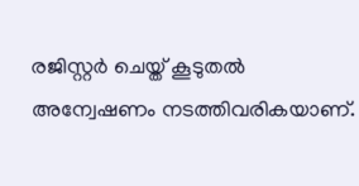രജിസ്റ്റർ ചെയ്ത് കൂടുതൽ അന്വേഷണം നടത്തിവരികയാണ്.